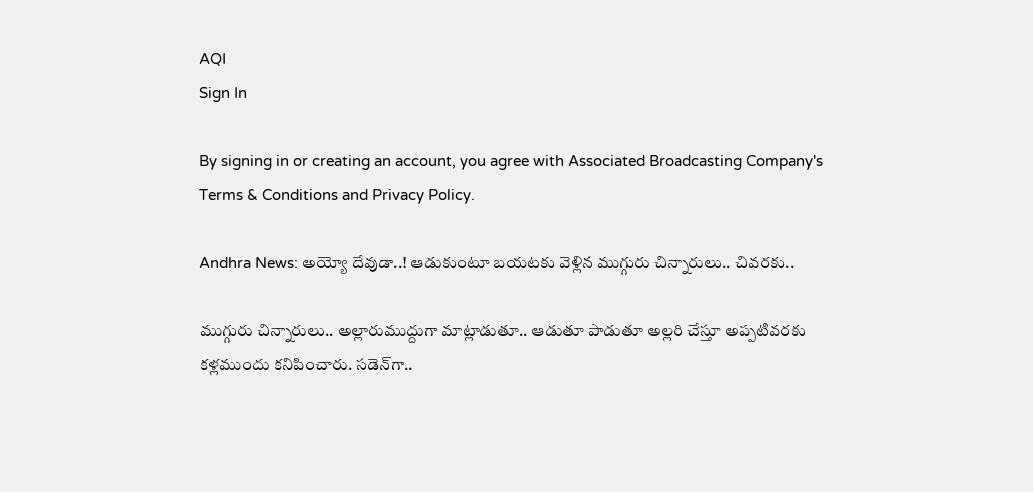AQI
Sign In

By signing in or creating an account, you agree with Associated Broadcasting Company's Terms & Conditions and Privacy Policy.

Andhra News: అయ్యో దేవుడా..! ఆడుకుంటూ బయటకు వెళ్లిన ముగ్గురు చిన్నారులు.. చివరకు..

ముగ్గురు చిన్నారులు.. అల్లారుముద్దుగా మాట్లాడుతూ.. ఆడుతూ పాడుతూ అల్లరి చేస్తూ అప్పటివరకు కళ్లముందు కనిపించారు. సడెన్‌గా..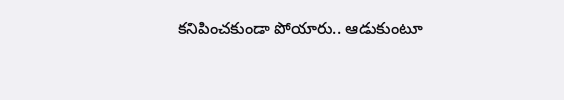కనిపించకుండా పోయారు.. ఆడుకుంటూ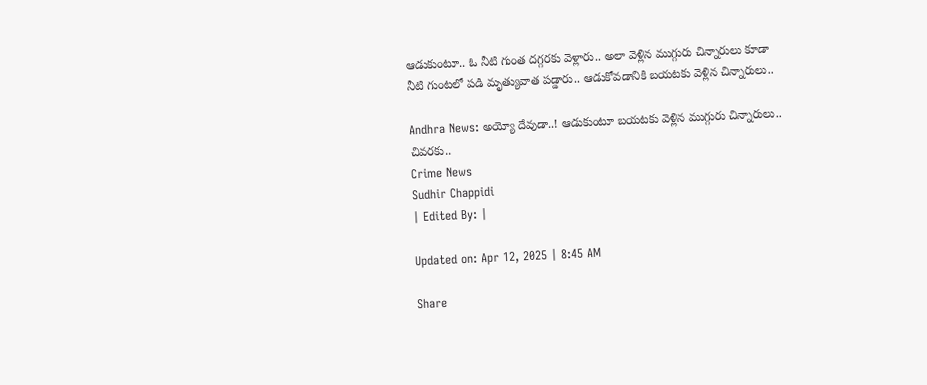ఆడుకుంటూ.. ఓ నీటి గుంత దగ్గరకు వెళ్లారు.. అలా వెళ్లిన ముగ్గురు చిన్నారులు కూడా నీటి గుంటలో పడి మృత్యువాత పడ్డారు.. ఆడుకోవడానికి బయటకు వెళ్లిన చిన్నారులు..

Andhra News: అయ్యో దేవుడా..! ఆడుకుంటూ బయటకు వెళ్లిన ముగ్గురు చిన్నారులు.. చివరకు..
Crime News
Sudhir Chappidi
| Edited By: |

Updated on: Apr 12, 2025 | 8:45 AM

Share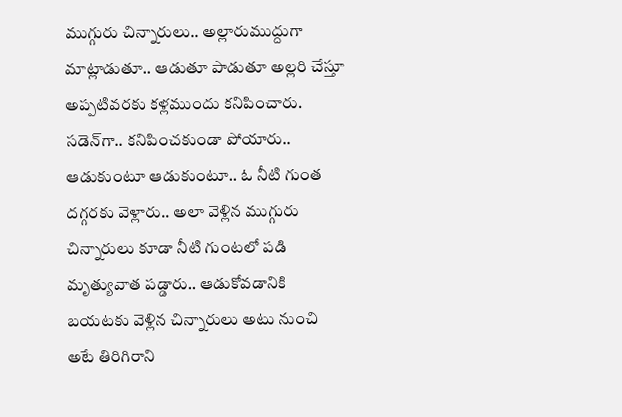ముగ్గురు చిన్నారులు.. అల్లారుముద్దుగా మాట్లాడుతూ.. ఆడుతూ పాడుతూ అల్లరి చేస్తూ అప్పటివరకు కళ్లముందు కనిపించారు. సడెన్‌గా.. కనిపించకుండా పోయారు.. ఆడుకుంటూ ఆడుకుంటూ.. ఓ నీటి గుంత దగ్గరకు వెళ్లారు.. అలా వెళ్లిన ముగ్గురు చిన్నారులు కూడా నీటి గుంటలో పడి మృత్యువాత పడ్డారు.. ఆడుకోవడానికి బయటకు వెళ్లిన చిన్నారులు అటు నుంచి అటే తిరిగిరాని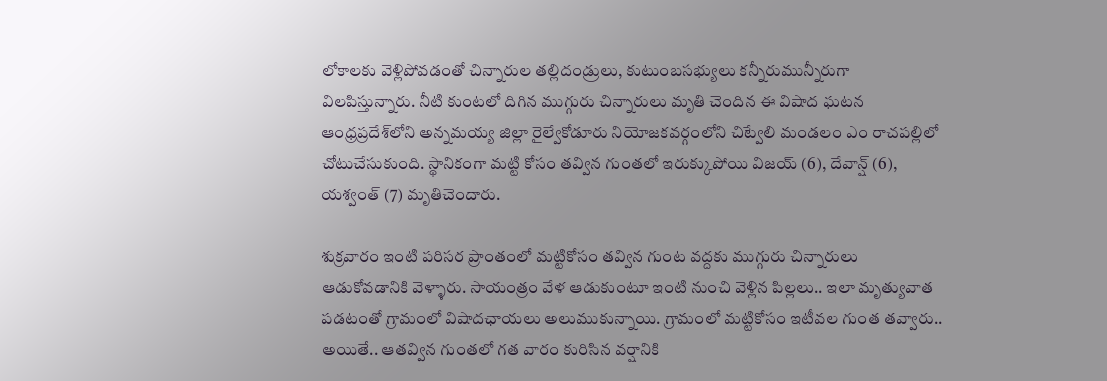లోకాలకు వెళ్లిపోవడంతో చిన్నారుల తల్లిదండ్రులు, కుటుంబసభ్యులు కన్నీరుమున్నీరుగా విలపిస్తున్నారు. నీటి కుంటలో దిగిన ముగ్గురు చిన్నారులు మృతి చెందిన ఈ విషాద ఘటన ఆంధ్రప్రదేశ్‌లోని అన్నమయ్య జిల్లా రైల్వేకోడూరు నియోజకవర్గంలోని చిట్వేలి మండలం ఎం రాచపల్లిలో చోటుచేసుకుంది. స్థానికంగా మట్టి కోసం తవ్విన గుంతలో ఇరుక్కుపోయి విజయ్ (6), దేవాన్ష్ (6), యశ్వంత్ (7) మృతిచెందారు.

శుక్రవారం ఇంటి పరిసర ప్రాంతంలో మట్టికోసం తవ్విన గుంట వద్దకు ముగ్గురు చిన్నారులు ఆడుకోవడానికి వెళ్ళారు. సాయంత్రం వేళ ఆడుకుంటూ ఇంటి నుంచి వెళ్లిన పిల్లలు.. ఇలా మృత్యువాత పడటంతో గ్రామంలో విషాదఛాయలు అలుముకున్నాయి. గ్రామంలో మట్టికోసం ఇటీవల గుంత తవ్వారు.. అయితే.. ఆతవ్విన గుంతలో గత వారం కురిసిన వర్షానికి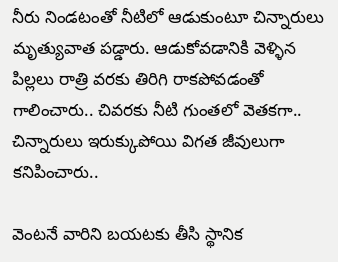నీరు నిండటంతో నీటిలో ఆడుకుంటూ చిన్నారులు మృత్యువాత పడ్డారు. ఆడుకోవడానికి వెళ్ళిన పిల్లలు రాత్రి వరకు తిరిగి రాకపోవడంతో గాలించారు.. చివరకు నీటి గుంతలో వెతకగా.. చిన్నారులు ఇరుక్కుపోయి విగత జీవులుగా కనిపించారు..

వెంటనే వారిని బయటకు తీసి స్థానిక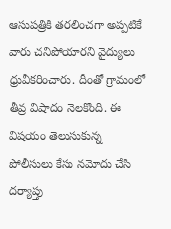ఆసుపత్రికి తరలించగా అప్పటికే వారు చనిపోయారని వైద్యులు ధ్రువీకరించారు. దీంతో గ్రామంలో తీవ్ర విషాదం నెలకొంది. ఈ విషయం తెలుసుకున్న పోలీసులు కేసు నమోదు చేసి దర్యాప్తు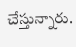చేస్తున్నారు.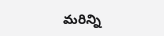మరిన్ని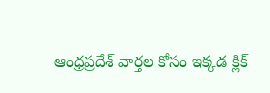ఆంధ్రప్రదేశ్ వార్తల కోసం ఇక్కడ క్లిక్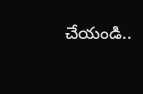చేయండి..